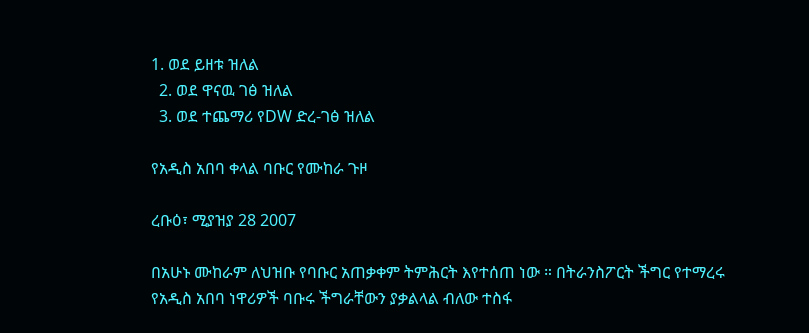1. ወደ ይዘቱ ዝለል
  2. ወደ ዋናዉ ገፅ ዝለል
  3. ወደ ተጨማሪ የDW ድረ-ገፅ ዝለል

የአዲስ አበባ ቀላል ባቡር የሙከራ ጉዞ

ረቡዕ፣ ሚያዝያ 28 2007

በአሁኑ ሙከራም ለህዝቡ የባቡር አጠቃቀም ትምሕርት እየተሰጠ ነው ። በትራንስፖርት ችግር የተማረሩ የአዲስ አበባ ነዋሪዎች ባቡሩ ችግራቸውን ያቃልላል ብለው ተስፋ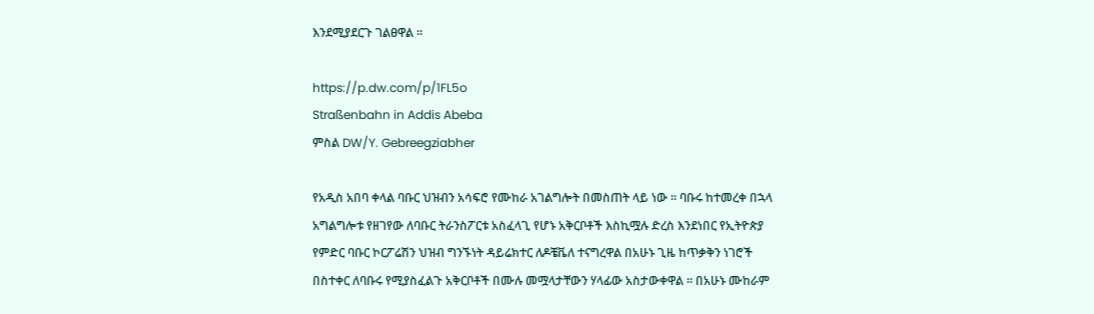እንደሚያደርጉ ገልፀዋል ።

https://p.dw.com/p/1FL5o
Straßenbahn in Addis Abeba
ምስል DW/Y. Gebreegziabher

የአዲስ አበባ ቀላል ባቡር ህዝብን አሳፍሮ የሙከራ አገልግሎት በመስጠት ላይ ነው ። ባቡሩ ከተመረቀ በኋላ አግልግሎቱ የዘገየው ለባቡር ትራንስፖርቱ አስፈላጊ የሆኑ አቅርቦቶች እስኪሟሉ ድረስ እንደነበር የኢትዮጵያ የምድር ባቡር ኮርፖሬሽን ህዝብ ግንኙነት ዳይሬክተር ለዶቼቬለ ተናግረዋል በአሁኑ ጊዜ ከጥቃቅን ነገሮች በስተቀር ለባቡሩ የሚያስፈልጉ አቅርቦቶች በሙሉ መሟላታቸውን ሃላፊው አስታውቀዋል ። በአሁኑ ሙከራም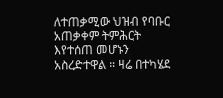ለተጠቃሚው ህዝብ የባቡር አጠቃቀም ትምሕርት እየተሰጠ መሆኑን አስረድተዋል ። ዛሬ በተካሄደ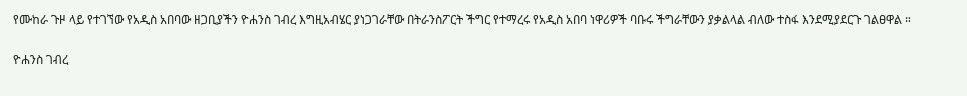የሙከራ ጉዞ ላይ የተገኘው የአዲስ አበባው ዘጋቢያችን ዮሐንስ ገብረ እግዚአብሄር ያነጋገራቸው በትራንስፖርት ችግር የተማረሩ የአዲስ አበባ ነዋሪዎች ባቡሩ ችግራቸውን ያቃልላል ብለው ተስፋ እንደሚያደርጉ ገልፀዋል ።

ዮሐንስ ገብረ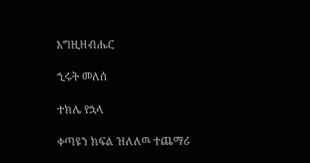እግዚዘብሔር

ኂሩት መለሰ

ተክሌ የኋላ

ቀጣዩን ክፍል ዝለለዉ ተጨማሪ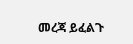መረጃ ይፈልጉ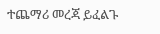ተጨማሪ መረጃ ይፈልጉ